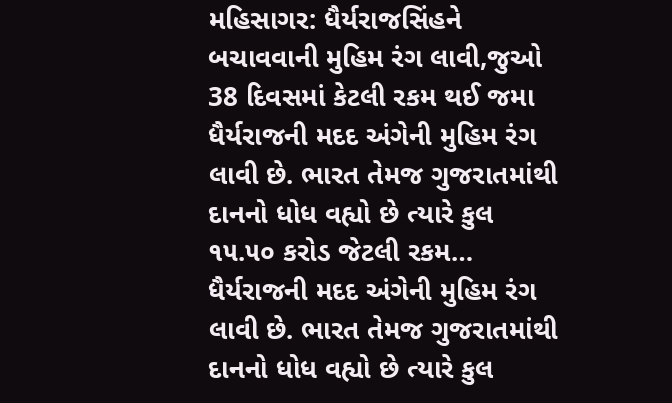મહિસાગર: ધૈર્યરાજસિંહને બચાવવાની મુહિમ રંગ લાવી,જુઓ 38 દિવસમાં કેટલી રકમ થઈ જમા
ધૈર્યરાજની મદદ અંગેની મુહિમ રંગ લાવી છે. ભારત તેમજ ગુજરાતમાંથી દાનનો ધોધ વહ્યો છે ત્યારે કુલ ૧૫.૫૦ કરોડ જેટલી રકમ…
ધૈર્યરાજની મદદ અંગેની મુહિમ રંગ લાવી છે. ભારત તેમજ ગુજરાતમાંથી દાનનો ધોધ વહ્યો છે ત્યારે કુલ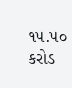૧૫.૫૦ કરોડ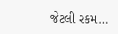જેટલી રકમ…